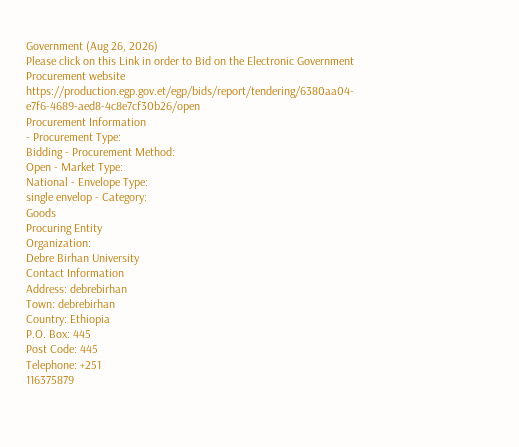Government (Aug 26, 2026)
Please click on this Link in order to Bid on the Electronic Government Procurement website
https://production.egp.gov.et/egp/bids/report/tendering/6380aa04-e7f6-4689-aed8-4c8e7cf30b26/open
Procurement Information
- Procurement Type:
Bidding - Procurement Method:
Open - Market Type:
National - Envelope Type:
single envelop - Category:
Goods
Procuring Entity
Organization:
Debre Birhan University
Contact Information
Address: debrebirhan
Town: debrebirhan
Country: Ethiopia
P.O. Box: 445
Post Code: 445
Telephone: +251
116375879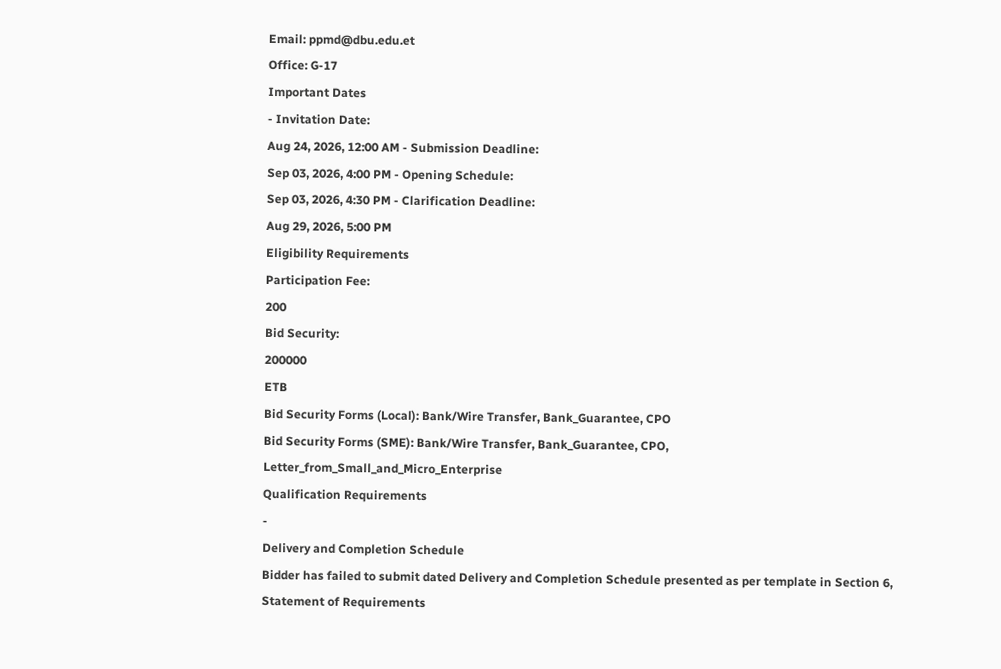Email: ppmd@dbu.edu.et
Office: G-17
Important Dates
- Invitation Date:
Aug 24, 2026, 12:00 AM - Submission Deadline:
Sep 03, 2026, 4:00 PM - Opening Schedule:
Sep 03, 2026, 4:30 PM - Clarification Deadline:
Aug 29, 2026, 5:00 PM
Eligibility Requirements
Participation Fee:
200
Bid Security:
200000
ETB
Bid Security Forms (Local): Bank/Wire Transfer, Bank_Guarantee, CPO
Bid Security Forms (SME): Bank/Wire Transfer, Bank_Guarantee, CPO, Letter_from_Small_and_Micro_Enterprise
Qualification Requirements
-
Delivery and Completion Schedule
Bidder has failed to submit dated Delivery and Completion Schedule presented as per template in Section 6, Statement of Requirements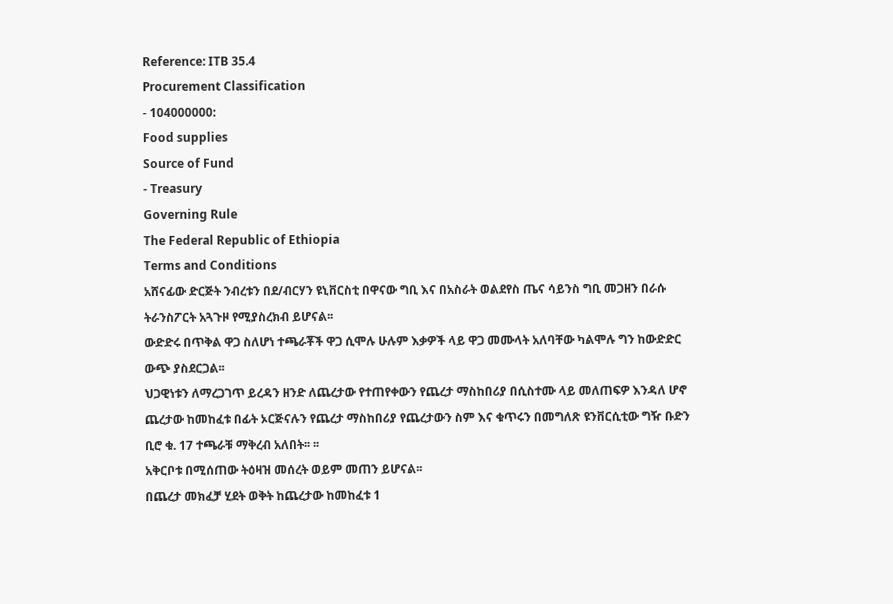Reference: ITB 35.4
Procurement Classification
- 104000000:
Food supplies
Source of Fund
- Treasury
Governing Rule
The Federal Republic of Ethiopia
Terms and Conditions
አሸናፊው ድርጅት ንብረቱን በደ/ብርሃን ዩኒቨርስቲ በዋናው ግቢ እና በአስራት ወልደየስ ጤና ሳይንስ ግቢ መጋዘን በራሱ ትራንስፖርት አጓጉዞ የሚያስረክብ ይሆናል፡፡
ውድድሩ በጥቅል ዋጋ ስለሆነ ተጫራቾች ዋጋ ሲሞሉ ሁሉም እቃዎች ላይ ዋጋ መሙላት አለባቸው ካልሞሉ ግን ከውድድር ውጭ ያስደርጋል፡፡
ህጋዊነቱን ለማረጋገጥ ይረዳን ዘንድ ለጨረታው የተጠየቀውን የጨረታ ማስከበሪያ በሲስተሙ ላይ መለጠፍዎ እንዳለ ሆኖ ጨረታው ከመከፈቱ በፊት ኦርጅናሉን የጨረታ ማስከበሪያ የጨረታውን ስም እና ቁጥሩን በመግለጽ ዩንቨርሲቲው ግዥ ቡድን ቢሮ ቁ. 17 ተጫራቹ ማቅረብ አለበት፡፡ ፡፡
አቅርቦቱ በሚሰጠው ትዕዛዝ መሰረት ወይም መጠን ይሆናል፡፡
በጨረታ መክፈቻ ሂደት ወቅት ከጨረታው ከመከፈቱ 1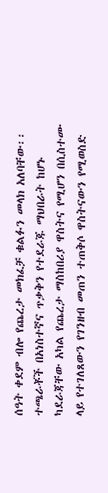ሰዓት ቀደም ብሎ የጨረታ መክፈቻ ቁልፉን መላክ አለባቸው፡፡
ተጫራቾች በአነስተኛና ጥቃቅን የተደራጁ ማህበራት ከሆኑ ካደራጃቸው አካል የጨረታ ማስከበሪያ ዋስትና የሚሆን በሲስተሙ ላይ የተገለጸውን የገንዘብ መጠን ተጠቅሶ ዋስትናውን የሚወስድ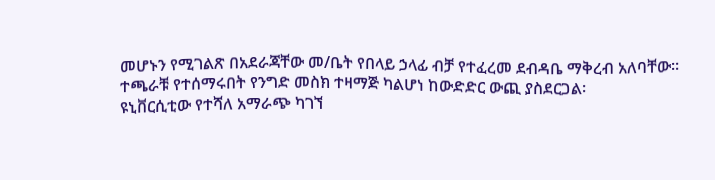መሆኑን የሚገልጽ በአደራጃቸው መ/ቤት የበላይ ኃላፊ ብቻ የተፈረመ ደብዳቤ ማቅረብ አለባቸው፡፡
ተጫራቹ የተሰማሩበት የንግድ መስክ ተዛማጅ ካልሆነ ከውድድር ውጪ ያስደርጋል፡
ዩኒቨርሲቲው የተሻለ አማራጭ ካገኘ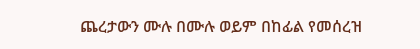ጨረታውን ሙሉ በሙሉ ወይም በከፊል የመሰረዝ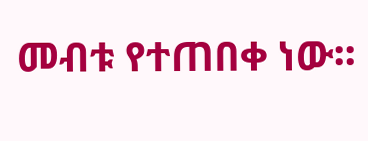መብቱ የተጠበቀ ነው፡፡